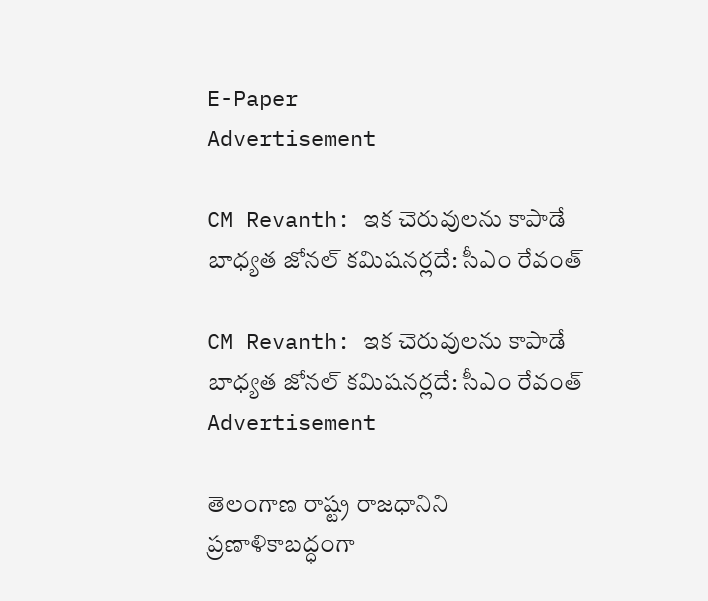E-Paper
Advertisement

CM Revanth: ఇక చెరువులను కాపాడే బాధ్యత జోనల్ కమిషనర్లదే: సీఎం రేవంత్

CM Revanth: ఇక చెరువులను కాపాడే బాధ్యత జోనల్ కమిషనర్లదే: సీఎం రేవంత్
Advertisement

తెలంగాణ రాష్ట్ర రాజధానిని ప్రణాళికాబద్ధంగా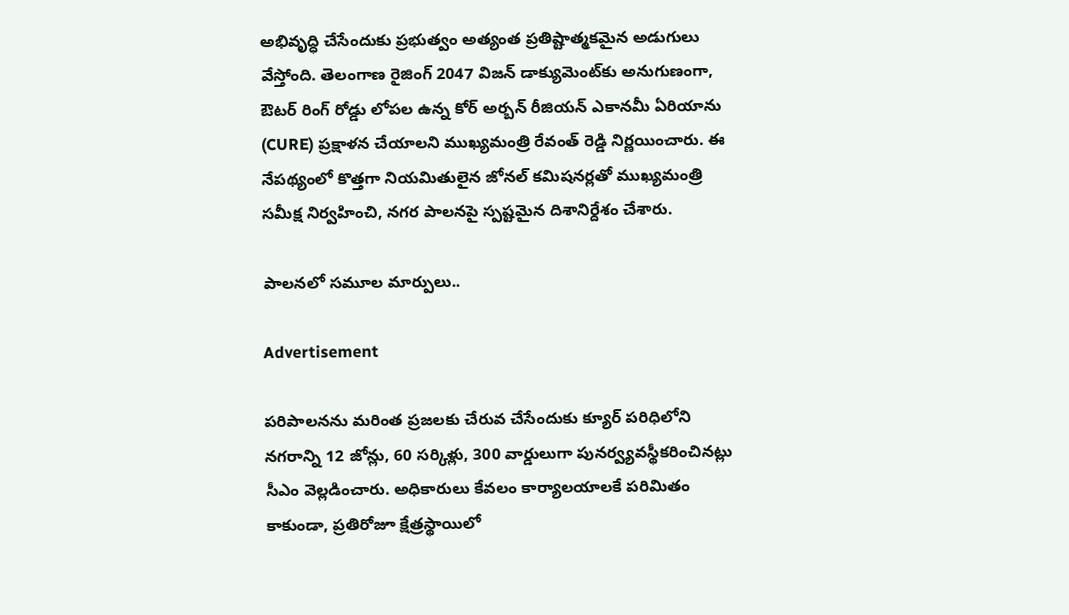అభివృద్ధి చేసేందుకు ప్రభుత్వం అత్యంత ప్రతిష్టాత్మకమైన అడుగులు వేస్తోంది. తెలంగాణ రైజింగ్ 2047 విజన్ డాక్యుమెంట్‌కు అనుగుణంగా, ఔటర్ రింగ్ రోడ్డు లోపల ఉన్న కోర్ అర్బన్ రీజియన్ ఎకానమీ ఏరియాను (CURE) ప్రక్షాళన చేయాలని ముఖ్యమంత్రి రేవంత్ రెడ్డి నిర్ణయించారు. ఈ నేపథ్యంలో కొత్తగా నియమితులైన జోనల్ కమిషనర్లతో ముఖ్యమంత్రి సమీక్ష నిర్వహించి, నగర పాలనపై స్పష్టమైన దిశానిర్దేశం చేశారు.

పాలనలో సమూల మార్పులు..

Advertisement

పరిపాలనను మరింత ప్రజలకు చేరువ చేసేందుకు క్యూర్ పరిధిలోని నగరాన్ని 12 జోన్లు, 60 సర్కిళ్లు, 300 వార్డులుగా పునర్వ్యవస్థీకరించినట్లు సీఎం వెల్లడించారు. అధికారులు కేవలం కార్యాలయాలకే పరిమితం కాకుండా, ప్రతిరోజూ క్షేత్రస్థాయిలో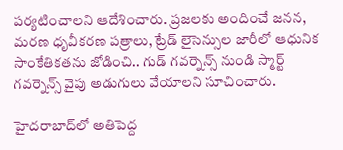పర్యటించాలని ఆదేశించారు. ప్రజలకు అందించే జనన, మరణ ధృవీకరణ పత్రాలు, ట్రేడ్ లైసెన్సుల జారీలో ఆధునిక సాంకేతికతను జోడించి.. గుడ్ గవర్నెన్స్ నుండి స్మార్ట్ గవర్నెన్స్ వైపు అడుగులు వేయాలని సూచించారు.

హైదరాబాద్‌లో అతిపెద్ద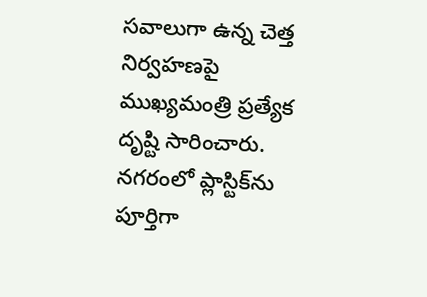సవాలుగా ఉన్న చెత్త నిర్వహణపై ముఖ్యమంత్రి ప్రత్యేక దృష్టి సారించారు. నగరంలో ప్లాస్టిక్‌ను పూర్తిగా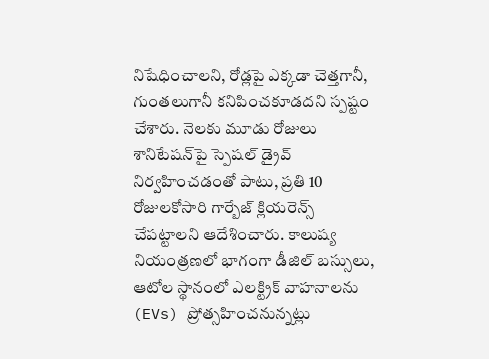నిషేధించాలని, రోడ్లపై ఎక్కడా చెత్తగానీ, గుంతలుగానీ కనిపించకూడదని స్పష్టం చేశారు. నెలకు మూడు రోజులు శానిటేషన్‌పై స్పెషల్ డ్రైవ్ నిర్వహించడంతో పాటు, ప్రతి 10 రోజులకోసారి గార్బేజ్ క్లియరెన్స్ చేపట్టాలని ఆదేశించారు. కాలుష్య నియంత్రణలో భాగంగా డీజిల్ బస్సులు, ఆటోల స్థానంలో ఎలక్ట్రిక్ వాహనాలను (EVs) ప్రోత్సహించనున్నట్లు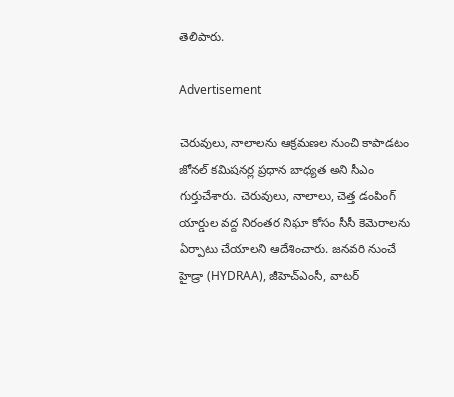తెలిపారు.

Advertisement

చెరువులు, నాలాలను ఆక్రమణల నుంచి కాపాడటం జోనల్ కమిషనర్ల ప్రధాన బాధ్యత అని సీఎం గుర్తుచేశారు. చెరువులు, నాలాలు, చెత్త డంపింగ్ యార్డుల వద్ద నిరంతర నిఘా కోసం సీసీ కెమెరాలను ఏర్పాటు చేయాలని ఆదేశించారు. జనవరి నుంచే హైడ్రా (HYDRAA), జీహెచ్‌ఎంసీ, వాటర్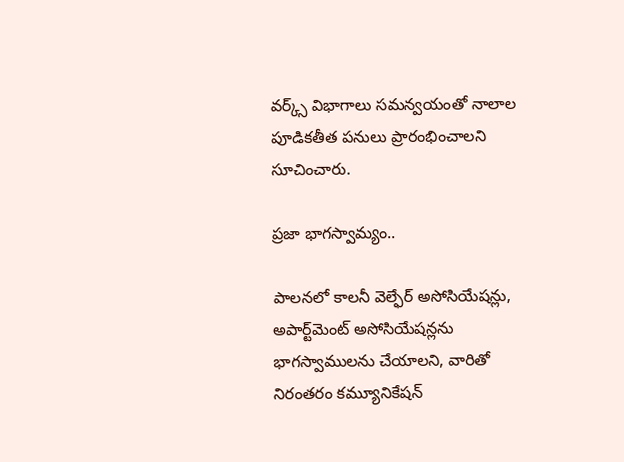వర్క్స్ విభాగాలు సమన్వయంతో నాలాల పూడికతీత పనులు ప్రారంభించాలని సూచించారు.

ప్రజా భాగస్వామ్యం..

పాలనలో కాలనీ వెల్ఫేర్ అసోసియేషన్లు, అపార్ట్‌మెంట్ అసోసియేషన్లను భాగస్వాములను చేయాలని, వారితో నిరంతరం కమ్యూనికేషన్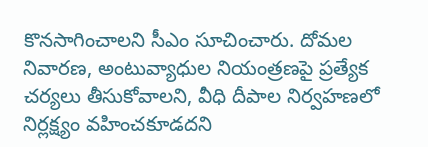కొనసాగించాలని సీఎం సూచించారు. దోమల నివారణ, అంటువ్యాధుల నియంత్రణపై ప్రత్యేక చర్యలు తీసుకోవాలని, వీధి దీపాల నిర్వహణలో నిర్లక్ష్యం వహించకూడదని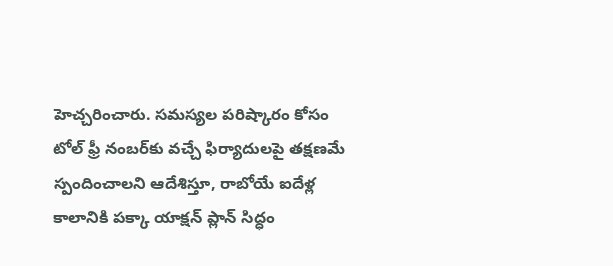హెచ్చరించారు. సమస్యల పరిష్కారం కోసం టోల్ ఫ్రీ నంబర్‌కు వచ్చే ఫిర్యాదులపై తక్షణమే స్పందించాలని ఆదేశిస్తూ, రాబోయే ఐదేళ్ల కాలానికి పక్కా యాక్షన్ ప్లాన్ సిద్ధం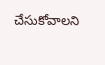చేసుకోవాలని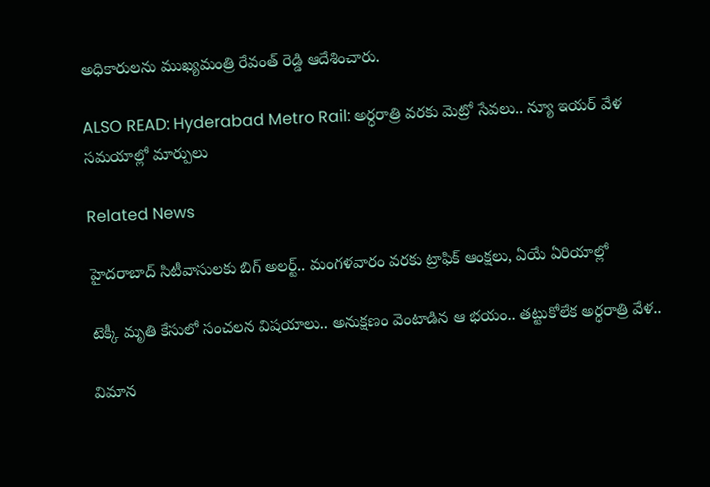అధికారులను ముఖ్యమంత్రి రేవంత్ రెడ్డి ఆదేశించారు.

ALSO READ: Hyderabad Metro Rail: అర్ధరాత్రి వరకు మెట్రో సేవలు.. న్యూ ఇయర్ వేళ సమయాల్లో మార్పులు

Related News

హైదరాబాద్ సిటీవాసులకు బిగ్ అలర్ట్.. మంగళవారం వరకు ట్రాఫిక్ ఆంక్షలు, ఏయే ఏరియాల్లో

టెక్కీ మృతి కేసులో సంచలన విషయాలు.. అనుక్షణం వెంటాడిన ఆ భయం.. తట్టుకోలేక అర్ధరాత్రి వేళ..

విమాన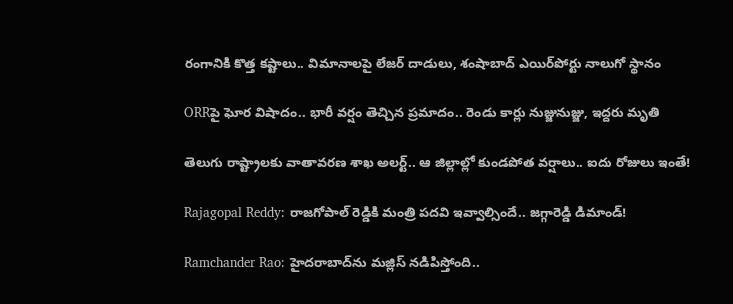రంగానికి కొత్త కష్టాలు.. విమానాలపై లేజర్ దాడులు, శంషాబాద్ ఎయిర్‌పోర్టు నాలుగో స్థానం

ORRపై ఘోర విషాదం.. భారీ వర్షం తెచ్చిన ప్రమాదం.. రెండు కార్లు నుజ్జునుజ్జు, ఇద్దరు మృతి

తెలుగు రాష్ట్రాలకు వాతావరణ శాఖ అలర్ట్.. ఆ జిల్లాల్లో కుండపోత వర్షాలు.. ఐదు రోజులు ఇంతే!

Rajagopal Reddy: రాజగోపాల్ రెడ్డికి మంత్రి పదవి ఇవ్వాల్సిందే.. జగ్గారెడ్డి డిమాండ్!

Ramchander Rao: హైదరాబాద్‌ను మజ్లిస్ నడిపిస్తోంది..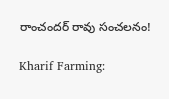రాంచందర్ రావు సంచలనం!

Kharif Farming: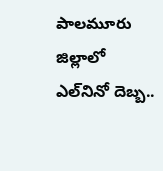పాలమూరు జిల్లాలో ఎల్‌నినో దెబ్బ..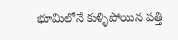భూమిలోనే కుళ్ళిపోయిన పత్తి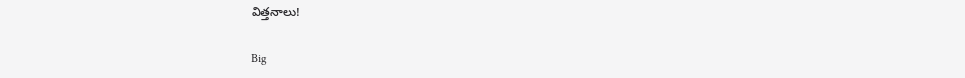విత్తనాలు!

Big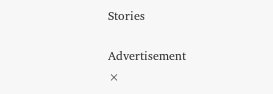Stories

Advertisement
×